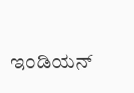ಇಂಡಿಯನ್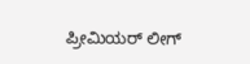ಪ್ರೀಮಿಯರ್ ಲೀಗ್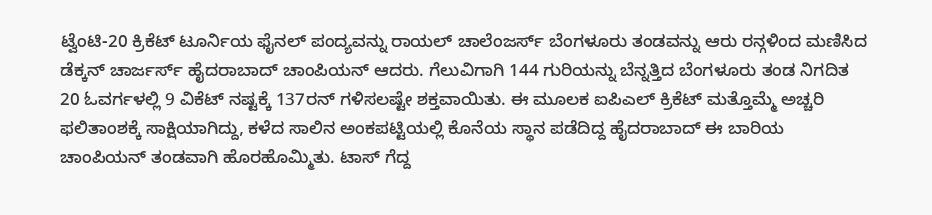ಟ್ವೆಂಟಿ-20 ಕ್ರಿಕೆಟ್ ಟೂರ್ನಿಯ ಫೈನಲ್ ಪಂದ್ಯವನ್ನು ರಾಯಲ್ ಚಾಲೆಂಜರ್ಸ್ ಬೆಂಗಳೂರು ತಂಡವನ್ನು ಆರು ರನ್ಗಳಿಂದ ಮಣಿಸಿದ ಡೆಕ್ಕನ್ ಚಾರ್ಜರ್ಸ್ ಹೈದರಾಬಾದ್ ಚಾಂಪಿಯನ್ ಆದರು. ಗೆಲುವಿಗಾಗಿ 144 ಗುರಿಯನ್ನು ಬೆನ್ನತ್ತಿದ ಬೆಂಗಳೂರು ತಂಡ ನಿಗದಿತ 20 ಓವರ್ಗಳಲ್ಲಿ 9 ವಿಕೆಟ್ ನಷ್ಟಕ್ಕೆ 137ರನ್ ಗಳಿಸಲಷ್ಟೇ ಶಕ್ತವಾಯಿತು. ಈ ಮೂಲಕ ಐಪಿಎಲ್ ಕ್ರಿಕೆಟ್ ಮತ್ತೊಮ್ಮೆ ಅಚ್ಚರಿ ಫಲಿತಾಂಶಕ್ಕೆ ಸಾಕ್ಷಿಯಾಗಿದ್ದು, ಕಳೆದ ಸಾಲಿನ ಅಂಕಪಟ್ಟಿಯಲ್ಲಿ ಕೊನೆಯ ಸ್ಥಾನ ಪಡೆದಿದ್ದ ಹೈದರಾಬಾದ್ ಈ ಬಾರಿಯ ಚಾಂಪಿಯನ್ ತಂಡವಾಗಿ ಹೊರಹೊಮ್ಮಿತು. ಟಾಸ್ ಗೆದ್ದ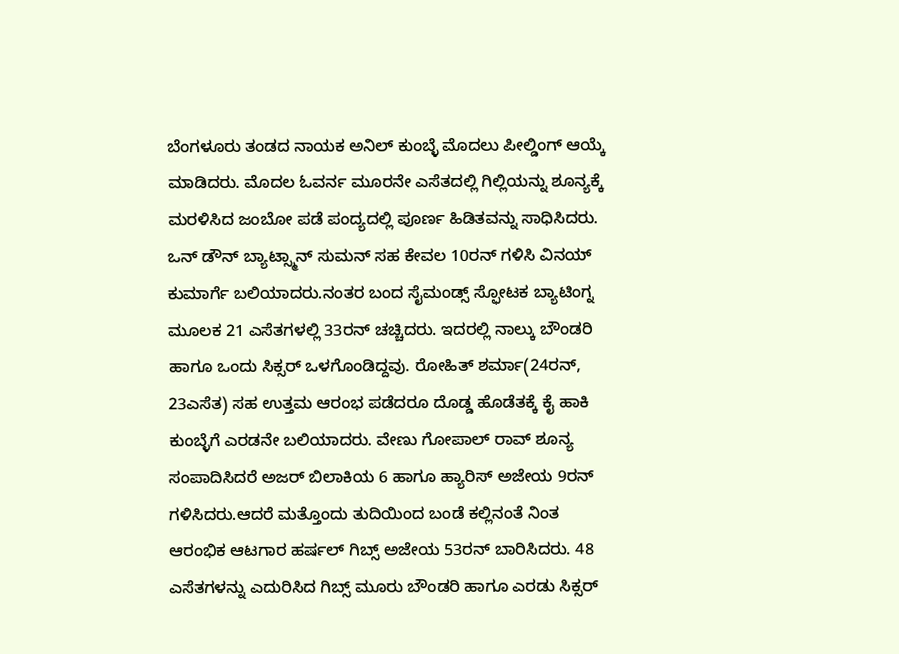ಬೆಂಗಳೂರು ತಂಡದ ನಾಯಕ ಅನಿಲ್ ಕುಂಬ್ಳೆ ಮೊದಲು ಪೀಲ್ಡಿಂಗ್ ಆಯ್ಕೆ ಮಾಡಿದರು. ಮೊದಲ ಓವರ್ನ ಮೂರನೇ ಎಸೆತದಲ್ಲಿ ಗಿಲ್ಲಿಯನ್ನು ಶೂನ್ಯಕ್ಕೆ ಮರಳಿಸಿದ ಜಂಬೋ ಪಡೆ ಪಂದ್ಯದಲ್ಲಿ ಪೂರ್ಣ ಹಿಡಿತವನ್ನು ಸಾಧಿಸಿದರು. ಒನ್ ಡೌನ್ ಬ್ಯಾಟ್ಸ್ಮಾನ್ ಸುಮನ್ ಸಹ ಕೇವಲ 10ರನ್ ಗಳಿಸಿ ವಿನಯ್ ಕುಮಾರ್ಗೆ ಬಲಿಯಾದರು.ನಂತರ ಬಂದ ಸೈಮಂಡ್ಸ್ ಸ್ಫೋಟಕ ಬ್ಯಾಟಿಂಗ್ನ ಮೂಲಕ 21 ಎಸೆತಗಳಲ್ಲಿ 33ರನ್ ಚಚ್ಚಿದರು. ಇದರಲ್ಲಿ ನಾಲ್ಕು ಬೌಂಡರಿ ಹಾಗೂ ಒಂದು ಸಿಕ್ಸರ್ ಒಳಗೊಂಡಿದ್ದವು. ರೋಹಿತ್ ಶರ್ಮಾ(24ರನ್, 23ಎಸೆತ) ಸಹ ಉತ್ತಮ ಆರಂಭ ಪಡೆದರೂ ದೊಡ್ಡ ಹೊಡೆತಕ್ಕೆ ಕೈ ಹಾಕಿ ಕುಂಬ್ಳೆಗೆ ಎರಡನೇ ಬಲಿಯಾದರು. ವೇಣು ಗೋಪಾಲ್ ರಾವ್ ಶೂನ್ಯ ಸಂಪಾದಿಸಿದರೆ ಅಜರ್ ಬಿಲಾಕಿಯ 6 ಹಾಗೂ ಹ್ಯಾರಿಸ್ ಅಜೇಯ 9ರನ್ ಗಳಿಸಿದರು.ಆದರೆ ಮತ್ತೊಂದು ತುದಿಯಿಂದ ಬಂಡೆ ಕಲ್ಲಿನಂತೆ ನಿಂತ ಆರಂಭಿಕ ಆಟಗಾರ ಹರ್ಷಲ್ ಗಿಬ್ಸ್ ಅಜೇಯ 53ರನ್ ಬಾರಿಸಿದರು. 48 ಎಸೆತಗಳನ್ನು ಎದುರಿಸಿದ ಗಿಬ್ಸ್ ಮೂರು ಬೌಂಡರಿ ಹಾಗೂ ಎರಡು ಸಿಕ್ಸರ್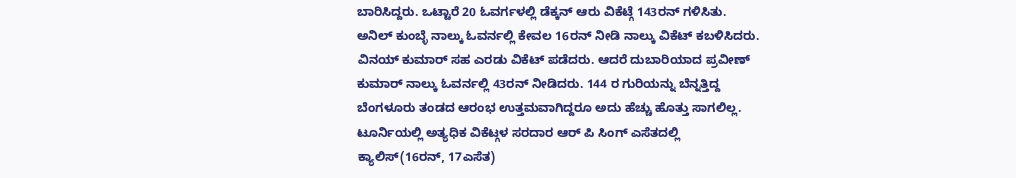ಬಾರಿಸಿದ್ದರು. ಒಟ್ಟಾರೆ 20 ಓವರ್ಗಳಲ್ಲಿ ಡೆಕ್ಕನ್ ಆರು ವಿಕೆಟ್ಗೆ 143ರನ್ ಗಳಿಸಿತು. ಅನಿಲ್ ಕುಂಬ್ಳೆ ನಾಲ್ಕು ಓವರ್ನಲ್ಲಿ ಕೇವಲ 16ರನ್ ನೀಡಿ ನಾಲ್ಕು ವಿಕೆಟ್ ಕಬಳಿಸಿದರು. ವಿನಯ್ ಕುಮಾರ್ ಸಹ ಎರಡು ವಿಕೆಟ್ ಪಡೆದರು. ಆದರೆ ದುಬಾರಿಯಾದ ಪ್ರವೀಣ್ ಕುಮಾರ್ ನಾಲ್ಕು ಓವರ್ನಲ್ಲಿ 43ರನ್ ನೀಡಿದರು. 144 ರ ಗುರಿಯನ್ನು ಬೆನ್ನತ್ತಿದ್ದ ಬೆಂಗಳೂರು ತಂಡದ ಆರಂಭ ಉತ್ತಮವಾಗಿದ್ದರೂ ಅದು ಹೆಚ್ಚು ಹೊತ್ತು ಸಾಗಲಿಲ್ಲ. ಟೂರ್ನಿಯಲ್ಲಿ ಅತ್ಯಧಿಕ ವಿಕೆಟ್ಗಳ ಸರದಾರ ಆರ್ ಪಿ ಸಿಂಗ್ ಎಸೆತದಲ್ಲಿ ಕ್ಯಾಲಿಸ್(16ರನ್, 17ಎಸೆತ)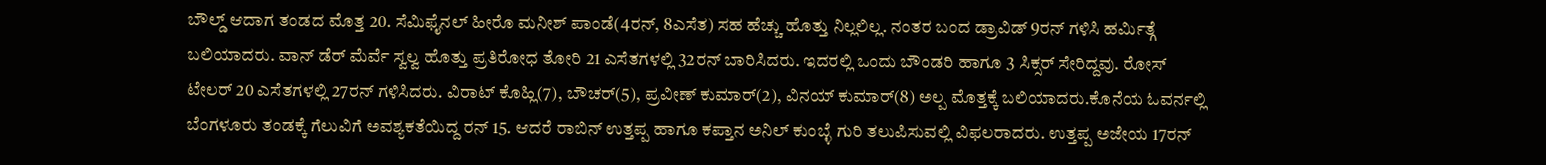ಬೌಲ್ಡ್ ಆದಾಗ ತಂಡದ ಮೊತ್ತ 20. ಸೆಮಿಫೈನಲ್ ಹೀರೊ ಮನೀಶ್ ಪಾಂಡೆ(4ರನ್, 8ಎಸೆತ) ಸಹ ಹೆಚ್ಚು ಹೊತ್ತು ನಿಲ್ಲಲಿಲ್ಲ. ನಂತರ ಬಂದ ಡ್ರಾವಿಡ್ 9ರನ್ ಗಳಿಸಿ ಹರ್ಮಿತ್ಗೆ ಬಲಿಯಾದರು. ವಾನ್ ಡೆರ್ ಮೆರ್ವೆ ಸ್ವಲ್ವ ಹೊತ್ತು ಪ್ರತಿರೋಧ ತೋರಿ 21 ಎಸೆತಗಳಲ್ಲಿ 32ರನ್ ಬಾರಿಸಿದರು. ಇದರಲ್ಲಿ ಒಂದು ಬೌಂಡರಿ ಹಾಗೂ 3 ಸಿಕ್ಸರ್ ಸೇರಿದ್ದವು. ರೋಸ್ ಟೇಲರ್ 20 ಎಸೆತಗಳಲ್ಲಿ 27ರನ್ ಗಳಿಸಿದರು. ವಿರಾಟ್ ಕೊಹ್ಲಿ(7), ಬೌಚರ್(5), ಪ್ರವೀಣ್ ಕುಮಾರ್(2), ವಿನಯ್ ಕುಮಾರ್(8) ಅಲ್ಪ ಮೊತ್ತಕ್ಕೆ ಬಲಿಯಾದರು.ಕೊನೆಯ ಓವರ್ನಲ್ಲಿ ಬೆಂಗಳೂರು ತಂಡಕ್ಕೆ ಗೆಲುವಿಗೆ ಅವಶ್ಯಕತೆಯಿದ್ದ ರನ್ 15. ಆದರೆ ರಾಬಿನ್ ಉತ್ತಪ್ಪ ಹಾಗೂ ಕಪ್ತಾನ ಅನಿಲ್ ಕುಂಬ್ಳೆ ಗುರಿ ತಲುಪಿಸುವಲ್ಲಿ ವಿಫಲರಾದರು. ಉತ್ತಪ್ಪ ಅಜೇಯ 17ರನ್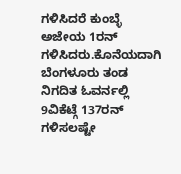ಗಳಿಸಿದರೆ ಕುಂಬ್ಳೆ ಅಜೇಯ 1ರನ್ ಗಳಿಸಿದರು.ಕೊನೆಯದಾಗಿ ಬೆಂಗಳೂರು ತಂಡ ನಿಗದಿತ ಓವರ್ನಲ್ಲಿ 9ವಿಕೆಟ್ಗೆ 137ರನ್ ಗಳಿಸಲಷ್ಟೇ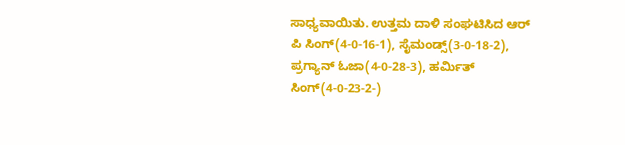ಸಾಧ್ಯವಾಯಿತು. ಉತ್ತಮ ದಾಳಿ ಸಂಘಟಿಸಿದ ಆರ್ ಪಿ ಸಿಂಗ್(4-0-16-1), ಸೈಮಂಡ್ಸ್(3-0-18-2), ಪ್ರಗ್ಯಾನ್ ಓಜಾ(4-0-28-3), ಹರ್ಮಿತ್ ಸಿಂಗ್(4-0-23-2-)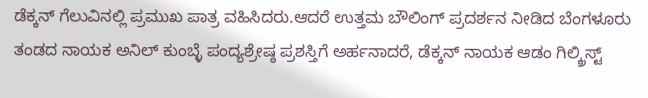ಡೆಕ್ಕನ್ ಗೆಲುವಿನಲ್ಲಿ ಪ್ರಮುಖ ಪಾತ್ರ ವಹಿಸಿದರು.ಆದರೆ ಉತ್ತಮ ಬೌಲಿಂಗ್ ಪ್ರದರ್ಶನ ನೀಡಿದ ಬೆಂಗಳೂರು ತಂಡದ ನಾಯಕ ಅನಿಲ್ ಕುಂಬ್ಳೆ ಪಂದ್ಯಶ್ರೇಷ್ಠ ಪ್ರಶಸ್ತಿಗೆ ಅರ್ಹನಾದರೆ, ಡೆಕ್ಕನ್ ನಾಯಕ ಆಡಂ ಗಿಲ್ಕ್ರಿಸ್ಟ್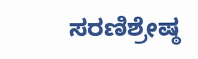ಸರಣಿಶ್ರೇಷ್ಠ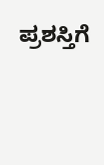ಪ್ರಶಸ್ತಿಗೆ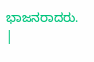ಭಾಜನರಾದರು. |